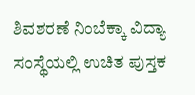ಶಿವಶರಣೆ ನಿಂಬೆಕ್ಕಾ ವಿದ್ಯಾ ಸಂಸ್ಥೆಯಲ್ಲಿ ಉಚಿತ ಪುಸ್ತಕ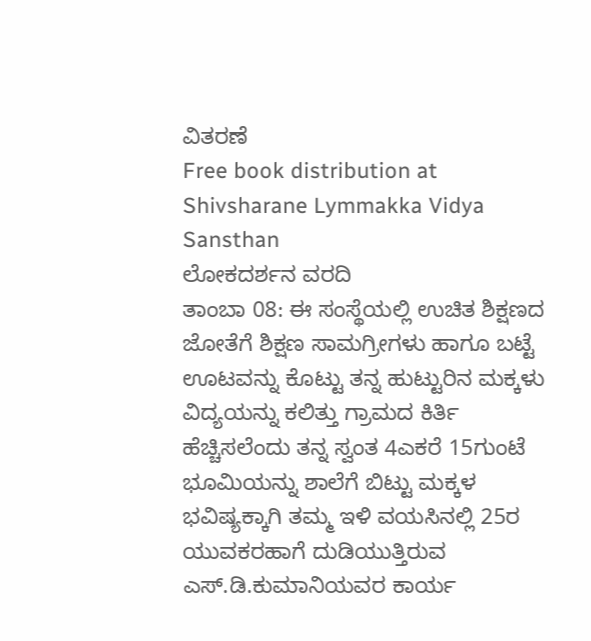ವಿತರಣೆ
Free book distribution at Shivsharane Lymmakka Vidya Sansthan
ಲೋಕದರ್ಶನ ವರದಿ
ತಾಂಬಾ 08: ಈ ಸಂಸ್ಥೆಯಲ್ಲಿ ಉಚಿತ ಶಿಕ್ಷಣದ ಜೋತೆಗೆ ಶಿಕ್ಷಣ ಸಾಮಗ್ರೀಗಳು ಹಾಗೂ ಬಟ್ಟೆ ಊಟವನ್ನು ಕೊಟ್ಟು ತನ್ನ ಹುಟ್ಟುರಿನ ಮಕ್ಕಳು ವಿದ್ಯಯನ್ನು ಕಲಿತ್ತು ಗ್ರಾಮದ ಕಿರ್ತಿ ಹೆಚ್ಚಿಸಲೆಂದು ತನ್ನ ಸ್ವಂತ 4ಎಕರೆ 15ಗುಂಟೆ ಭೂಮಿಯನ್ನು ಶಾಲೆಗೆ ಬಿಟ್ಟು ಮಕ್ಕಳ ಭವಿಷ್ಯಕ್ಕಾಗಿ ತಮ್ಮ ಇಳಿ ವಯಸಿನಲ್ಲಿ 25ರ ಯುವಕರಹಾಗೆ ದುಡಿಯುತ್ತಿರುವ ಎಸ್.ಡಿ.ಕುಮಾನಿಯವರ ಕಾರ್ಯ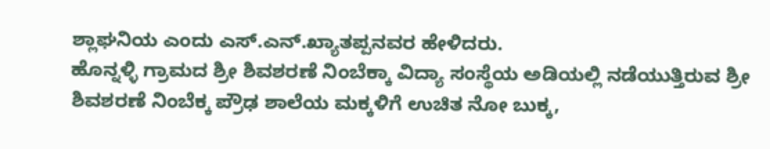ಶ್ಲಾಘನಿಯ ಎಂದು ಎಸ್.ಎನ್.ಖ್ಯಾತಪ್ಪನವರ ಹೇಳಿದರು.
ಹೊನ್ನಳ್ಳಿ ಗ್ರಾಮದ ಶ್ರೀ ಶಿವಶರಣೆ ನಿಂಬೆಕ್ಕಾ ವಿದ್ಯಾ ಸಂಸ್ಥೆಯ ಅಡಿಯಲ್ಲಿ ನಡೆಯುತ್ತಿರುವ ಶ್ರೀ ಶಿವಶರಣೆ ನಿಂಬೆಕ್ಕ ಪ್ರೌಢ ಶಾಲೆಯ ಮಕ್ಕಳಿಗೆ ಉಚಿತ ನೋ ಬುಕ್ಕ,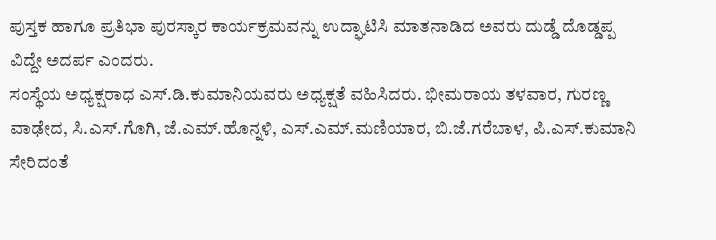ಪುಸ್ತಕ ಹಾಗೂ ಪ್ರತಿಭಾ ಪುರಸ್ಕಾರ ಕಾರ್ಯಕ್ರಮವನ್ನು ಉದ್ಘಾಟಿಸಿ ಮಾತನಾಡಿದ ಅವರು ದುಡ್ಡೆ ದೊಡ್ಡಪ್ಪ ವಿದ್ದೇ ಅದರ್ಪ ಎಂದರು.
ಸಂಸ್ಥೆಯ ಅಧ್ಯಕ್ಷರಾಧ ಎಸ್.ಡಿ.ಕುಮಾನಿಯವರು ಅಧ್ಯಕ್ಷತೆ ವಹಿಸಿದರು. ಭೀಮರಾಯ ತಳವಾರ, ಗುರಣ್ಣ ವಾಢೇದ, ಸಿ.ಎಸ್.ಗೊಗಿ, ಜೆ.ಎಮ್.ಹೊನ್ನಳಿ, ಎಸ್.ಎಮ್.ಮಣಿಯಾರ, ಬಿ.ಜೆ.ಗರೆಬಾಳ, ಪಿ.ಎಸ್.ಕುಮಾನಿ ಸೇರಿದಂತೆ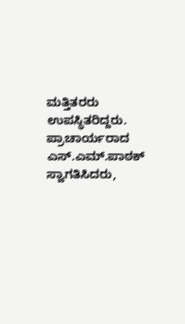ಮತ್ತಿತರರು ಉಪಸ್ಥಿತರಿದ್ದರು. ಪ್ರಾಚಾರ್ಯರಾದ ಎಸ್.ಎಮ್.ಪಾಠಕ್ ಸ್ವಾಗತಿಸಿದರು,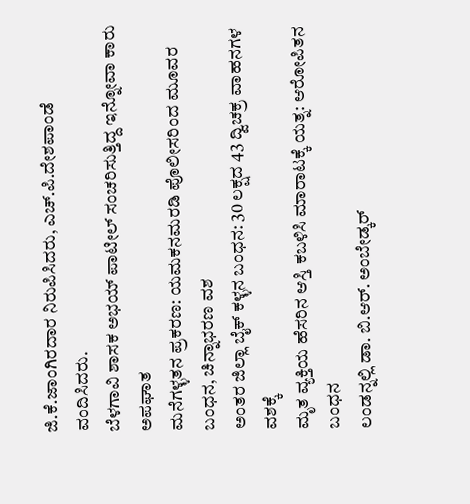ಜಿ.ಕೆ.ಜಾಂಗಿರದಾರ ನಿರುಪಿಸಿದರು, ಎಚ್.ಪಿ.ದೇಶಪಾಂಡೆ ವಂದಿಸಿದರು.
ಬೆಳಗಾವಿ ಶಾಸಕ ಅಭಯ್ ಪಾಟೀಲ್ ಸಂಚರಿಸುತ್ತಿದ್ದ ಇನ್ನೋವಾ ಕಾರು ಅಪಘಾತ
ಮನೆಗಳ್ಳತನ ಪ್ರಕರಣ: ಯಮಕನಮರಡಿ ಪೊಲೀಸರಿಂದ ಮೂವರ ಬಂಧನ, ಚಿನ್ನಾಭರಣ ವಶ
ಅಂತರ ಜಿಲ್ಲಾ ಬೈಕ್ ಕಳ್ಳನ ಬಂಧನ: 30 ಲಕ್ಷದ 43 ದ್ವಿಚಕ್ರ ವಾಹನಗಳ ವಶಕ್ಕೆ
ಮೃತ ವ್ಯಕ್ತಿಯ ಹೆಸರಿನ ಆಸ್ತಿ ಕಬಳಿಸಿ ಮಾರಾಟಕ್ಕೆ ಯತ್ನ: ಆರೋಪಿತನ ಬಂಧನ
ಲಂಡನ್ನಲ್ಲಿ ಡಾ. ಬಿ.ಆರ್. ಅಂಬೇಡ್ಕರ್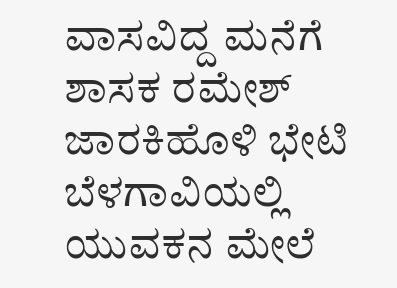ವಾಸವಿದ್ದ ಮನೆಗೆ ಶಾಸಕ ರಮೇಶ್ ಜಾರಕಿಹೊಳಿ ಭೇಟಿ
ಬೆಳಗಾವಿಯಲ್ಲಿ ಯುವಕನ ಮೇಲೆ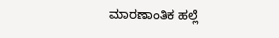ಮಾರಣಾಂತಿಕ ಹಲ್ಲೆ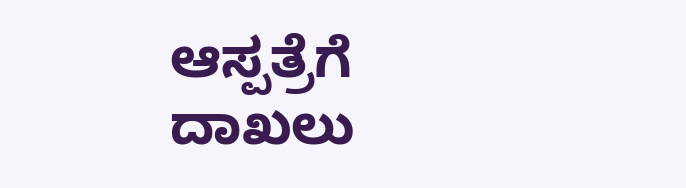ಆಸ್ಪತ್ರೆಗೆ ದಾಖಲು